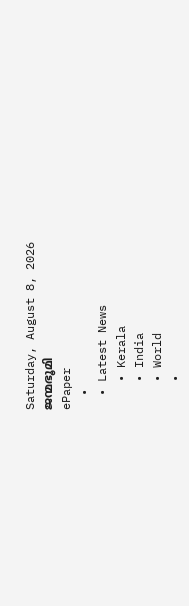Saturday, August 8, 2026
ജന്മഭൂമി
ePaper
  •
  • Latest News
    • Kerala
    • India
    • World
    •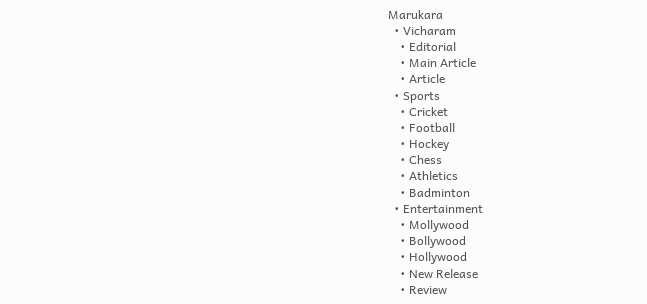Marukara
  • Vicharam
    • Editorial
    • Main Article
    • Article
  • Sports
    • Cricket
    • Football
    • Hockey
    • Chess
    • Athletics
    • Badminton
  • Entertainment
    • Mollywood
    • Bollywood
    • Hollywood
    • New Release
    • Review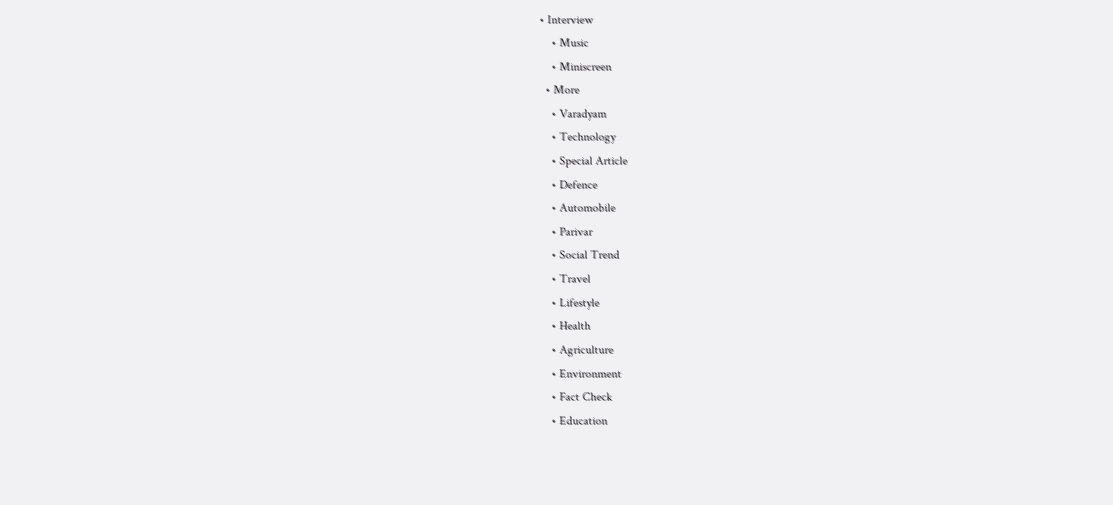• Interview
    • Music
    • Miniscreen
  • More
    • Varadyam
    • Technology
    • Special Article
    • Defence
    • Automobile
    • Parivar
    • Social Trend
    • Travel
    • Lifestyle
    • Health
    • Agriculture
    • Environment
    • Fact Check
    • Education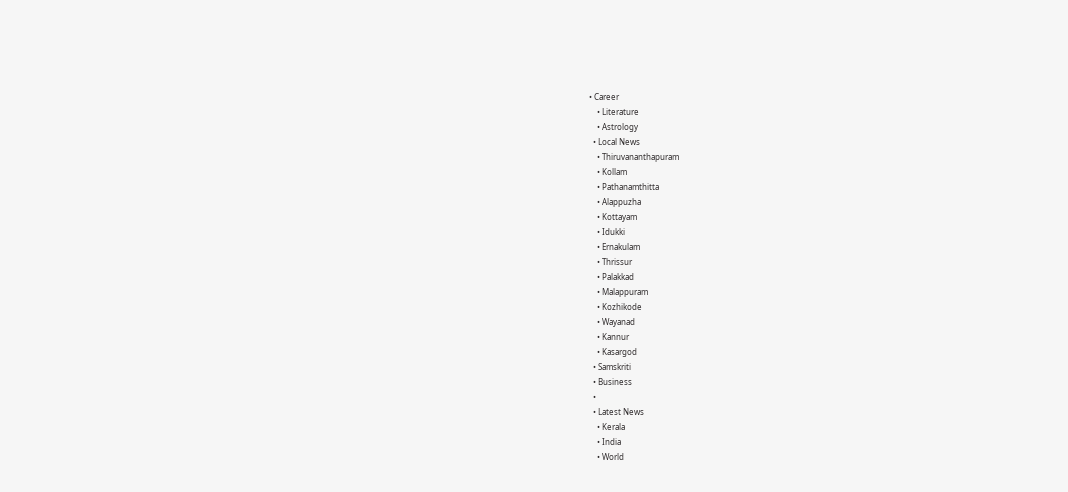• Career
    • Literature
    • Astrology
  • Local News
    • Thiruvananthapuram
    • Kollam
    • Pathanamthitta
    • Alappuzha
    • Kottayam
    • Idukki
    • Ernakulam
    • Thrissur
    • Palakkad
    • Malappuram
    • Kozhikode
    • Wayanad
    • Kannur
    • Kasargod
  • Samskriti
  • Business
  •
  • Latest News
    • Kerala
    • India
    • World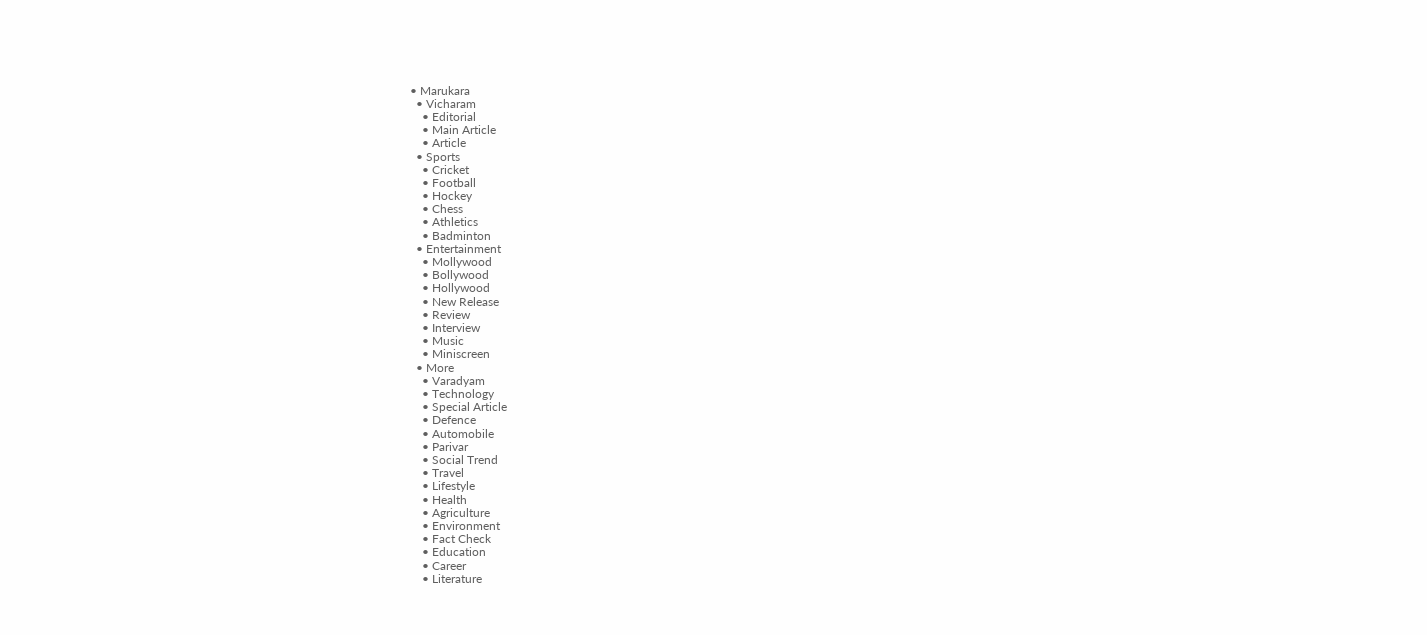• Marukara
  • Vicharam
    • Editorial
    • Main Article
    • Article
  • Sports
    • Cricket
    • Football
    • Hockey
    • Chess
    • Athletics
    • Badminton
  • Entertainment
    • Mollywood
    • Bollywood
    • Hollywood
    • New Release
    • Review
    • Interview
    • Music
    • Miniscreen
  • More
    • Varadyam
    • Technology
    • Special Article
    • Defence
    • Automobile
    • Parivar
    • Social Trend
    • Travel
    • Lifestyle
    • Health
    • Agriculture
    • Environment
    • Fact Check
    • Education
    • Career
    • Literature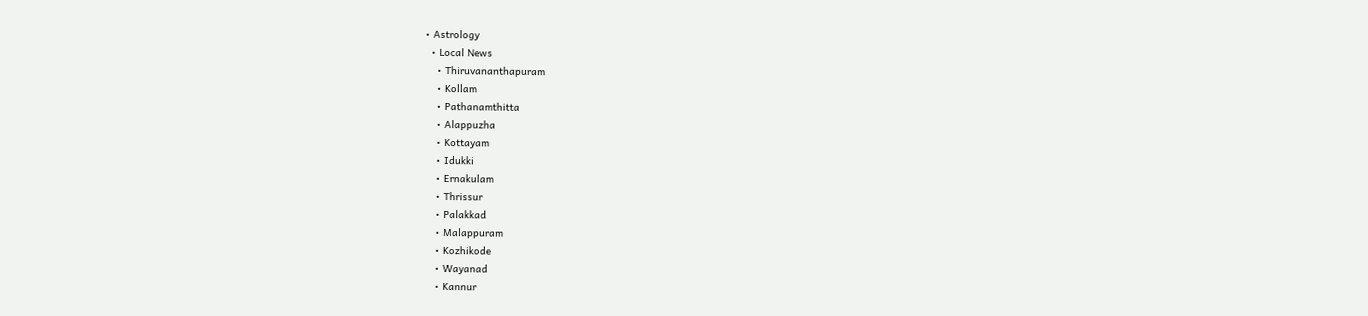• Astrology
  • Local News
    • Thiruvananthapuram
    • Kollam
    • Pathanamthitta
    • Alappuzha
    • Kottayam
    • Idukki
    • Ernakulam
    • Thrissur
    • Palakkad
    • Malappuram
    • Kozhikode
    • Wayanad
    • Kannur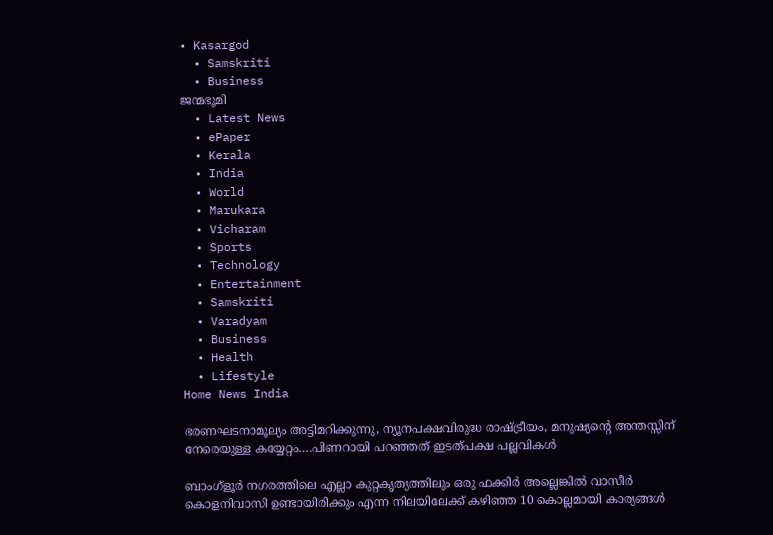• Kasargod
  • Samskriti
  • Business
ജന്മഭൂമി
  • Latest News
  • ePaper
  • Kerala
  • India
  • World
  • Marukara
  • Vicharam
  • Sports
  • Technology
  • Entertainment
  • Samskriti
  • Varadyam
  • Business
  • Health
  • Lifestyle
Home News India

ഭരണഘടനാമൂല്യം അട്ടിമറിക്കുന്നു, ന്യൂനപക്ഷവിരുദ്ധ രാഷ്‌ട്രീയം, മനുഷ്യന്റെ അന്തസ്സിന് നേരെയുള്ള കയ്യേറ്റം….പിണറായി പറഞ്ഞത് ഇടത്പക്ഷ പല്ലവികള്‍

ബാംഗ്ളൂർ നഗരത്തിലെ എല്ലാ കുറ്റകൃത്യത്തിലും ഒരു ഫക്കിർ അല്ലെങ്കിൽ വാസീർ കൊളനിവാസി ഉണ്ടായിരിക്കും എന്ന നിലയിലേക്ക് കഴിഞ്ഞ 10 കൊല്ലമായി കാര്യങ്ങൾ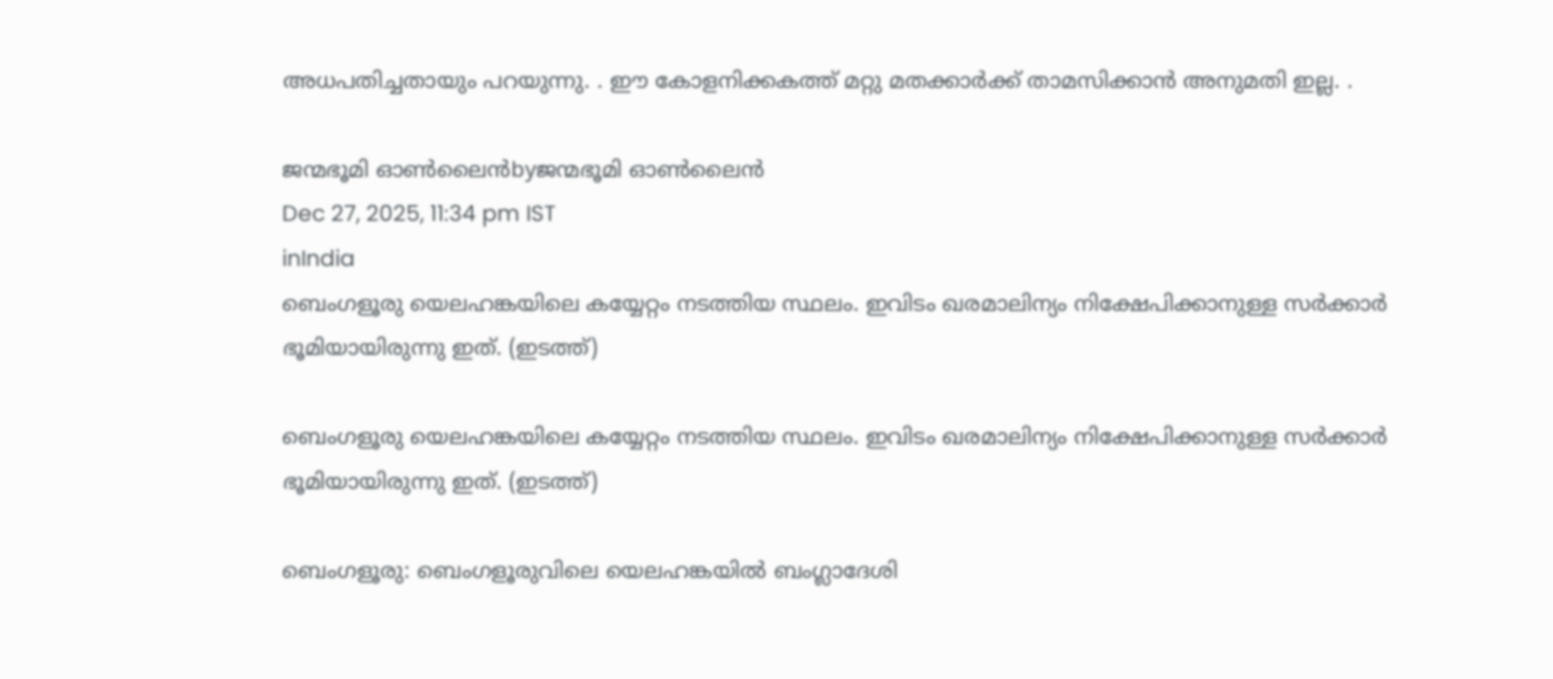അധപതിച്ചതായും പറയുന്നു. . ഈ കോളനിക്കകത്ത് മറ്റു മതക്കാർക്ക് താമസിക്കാൻ അനുമതി ഇല്ല. .

ജന്മഭൂമി ഓണ്‍ലൈന്‍byജന്മഭൂമി ഓണ്‍ലൈന്‍
Dec 27, 2025, 11:34 pm IST
inIndia
ബെംഗളൂരു യെലഹങ്കയിലെ കയ്യേറ്റം നടത്തിയ സ്ഥലം. ഇവിടം ഖരമാലിന്യം നിക്ഷേപിക്കാനുള്ള സര്‍ക്കാര്‍ ഭൂമിയായിരുന്നു ഇത്. (ഇടത്ത്)

ബെംഗളൂരു യെലഹങ്കയിലെ കയ്യേറ്റം നടത്തിയ സ്ഥലം. ഇവിടം ഖരമാലിന്യം നിക്ഷേപിക്കാനുള്ള സര്‍ക്കാര്‍ ഭൂമിയായിരുന്നു ഇത്. (ഇടത്ത്)

ബെംഗളൂരു: ബെംഗളൂരുവിലെ യെലഹങ്കയില്‍ ബംഗ്ലാദേശി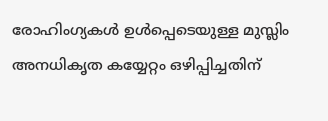രോഹിംഗ്യകള്‍ ഉള്‍പ്പെടെയുള്ള മുസ്ലിം അനധികൃത കയ്യേറ്റം ഒഴിപ്പിച്ചതിന്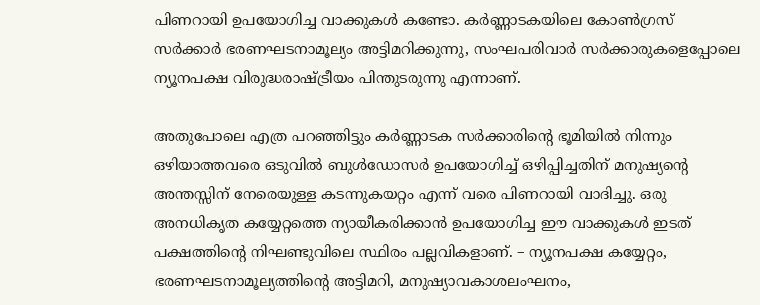പിണറായി ഉപയോഗിച്ച വാക്കുകള്‍ കണ്ടോ. കര്‍ണ്ണാടകയിലെ കോണ്‍ഗ്രസ് സര്‍ക്കാര്‍ ഭരണഘടനാമൂല്യം അട്ടിമറിക്കുന്നു, സംഘപരിവാര്‍ സര്‍ക്കാരുകളെപ്പോലെ ന്യൂനപക്ഷ വിരുദ്ധരാഷ്‌ട്രീയം പിന്തുടരുന്നു എന്നാണ്.

അതുപോലെ എത്ര പറഞ്ഞിട്ടും കര്‍ണ്ണാടക സര്‍ക്കാരിന്റെ ഭൂമിയില്‍ നിന്നും ഒഴിയാത്തവരെ ഒടുവില്‍ ബുള്‍ഡോസര്‍ ഉപയോഗിച്ച് ഒഴിപ്പിച്ചതിന് മനുഷ്യന്റെ അന്തസ്സിന് നേരെയുള്ള കടന്നുകയറ്റം എന്ന് വരെ പിണറായി വാദിച്ചു. ഒരു അനധികൃത കയ്യേറ്റത്തെ ന്യായീകരിക്കാന്‍ ഉപയോഗിച്ച ഈ വാക്കുകള്‍ ഇടത് പക്ഷത്തിന്റെ നിഘണ്ടുവിലെ സ്ഥിരം പല്ലവികളാണ്. – ന്യൂനപക്ഷ കയ്യേറ്റം, ഭരണഘടനാമൂല്യത്തിന്റെ അട്ടിമറി, മനുഷ്യാവകാശലംഘനം,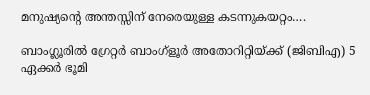മനുഷ്യന്റെ അന്തസ്സിന് നേരെയുള്ള കടന്നുകയറ്റം….

ബാംഗ്ലൂരിൽ ഗ്രേറ്റർ ബാംഗ്ളൂർ അതോറിറ്റിയ്‌ക്ക് (ജിബിഎ) 5 ഏക്കർ ഭൂമി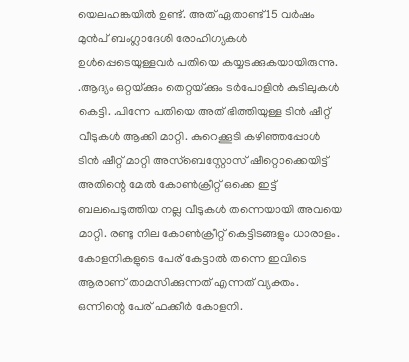യെലഹങ്കയിൽ ഉണ്ട്. അത് ഏതാണ്ട് 15 വർഷം മുൻപ് ബംഗ്ലാദേശി രോഹിഗ്യകള്‍ ഉള്‍പ്പെടെയുള്ളവര്‍ പതിയെ കയ്യടക്കുകയായിരുന്നു. .ആദ്യം ഒറ്റയ്‌ക്കും തെറ്റയ്‌ക്കും ടർപോളിൻ കുടിലുകൾ കെട്ടി. .പിന്നേ പതിയെ അത് ഭിത്തിയുള്ള ടിൻ ഷീറ്റ് വീടുകൾ ആക്കി മാറ്റി. കുറെക്കൂടി കഴിഞ്ഞപ്പോൾ ടിൻ ഷീറ്റ് മാറ്റി അസ്‌ബെസ്റ്റോസ് ഷീറ്റൊക്കെയിട്ട് അതിന്റെ മേൽ കോൺക്രീറ്റ് ഒക്കെ ഇട്ട് ബലപെടുത്തിയ നല്ല വീടുകൾ തന്നെയായി അവയെ മാറ്റി. രണ്ടു നില കോൺക്രീറ്റ് കെട്ടിടങ്ങളും ധാരാളം. കോളനികളുടെ പേര് കേട്ടാല്‍ തന്നെ ഇവിടെ ആരാണ് താമസിക്കുന്നത് എന്നത് വ്യക്തം. ഒന്നിന്റെ പേര് ഫക്കീർ കോളനി.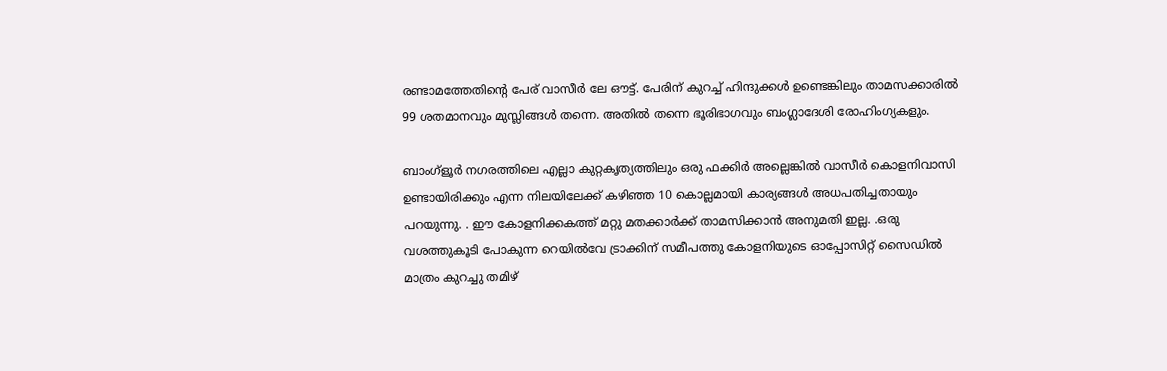രണ്ടാമത്തേതിന്റെ പേര് വാസീർ ലേ ഔട്ട്‌. പേരിന് കുറച്ച് ഹിന്ദുക്കള്‍ ഉണ്ടെങ്കിലും താമസക്കാരിൽ 99 ശതമാനവും മുസ്ലിങ്ങൾ തന്നെ. അതില്‍ തന്നെ ഭൂരിഭാഗവും ബംഗ്ലാദേശി രോഹിംഗ്യകളും.

ബാംഗ്ളൂർ നഗരത്തിലെ എല്ലാ കുറ്റകൃത്യത്തിലും ഒരു ഫക്കിർ അല്ലെങ്കിൽ വാസീർ കൊളനിവാസി ഉണ്ടായിരിക്കും എന്ന നിലയിലേക്ക് കഴിഞ്ഞ 10 കൊല്ലമായി കാര്യങ്ങൾ അധപതിച്ചതായും പറയുന്നു. . ഈ കോളനിക്കകത്ത് മറ്റു മതക്കാർക്ക് താമസിക്കാൻ അനുമതി ഇല്ല. .ഒരു വശത്തുകൂടി പോകുന്ന റെയിൽവേ ട്രാക്കിന് സമീപത്തു കോളനിയുടെ ഓപ്പോസിറ്റ് സൈഡിൽ മാത്രം കുറച്ചു തമിഴ്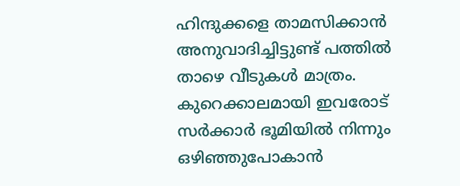ഹിന്ദുക്കളെ താമസിക്കാൻ അനുവാദിച്ചിട്ടുണ്ട് പത്തിൽ താഴെ വീടുകൾ മാത്രം. കുറെക്കാലമായി ഇവരോട് സര്‍ക്കാര്‍ ഭൂമിയില്‍ നിന്നും ഒഴിഞ്ഞുപോകാന്‍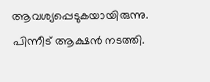ആവശ്യപ്പെടുകയായിരുന്നു. പിന്നീട് ആക്ഷന്‍ നടത്തി.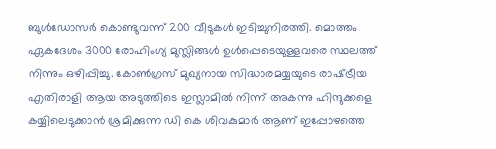ബുള്‍ഡോസര്‍ കൊണ്ടുവന്ന് 200 വീടുകള്‍ ഇടിച്ചുനിരത്തി. മൊത്തം ഏകദേശം 3000 രോഹിംഗ്യ മുസ്ലിങ്ങള്‍ ഉള്‍പ്പെടെയുള്ളവരെ സ്ഥലത്ത് നിന്നും ഒഴിപ്പിച്ചു. കോണ്‍ഗ്രസ് മുഖ്യനായ സിദ്ധാരമയ്യയുടെ രാഷ്‌ട്രീയ എതിരാളി ആയ അടുത്തിടെ ഇസ്ലാമിൽ നിന്ന് അകന്നു ഹിന്ദുക്കളെ കയ്യിലെടുക്കാൻ ശ്രമിക്കുന്ന ഡി കെ ശിവകുമാർ ആണ് ഇപ്പോഴത്തെ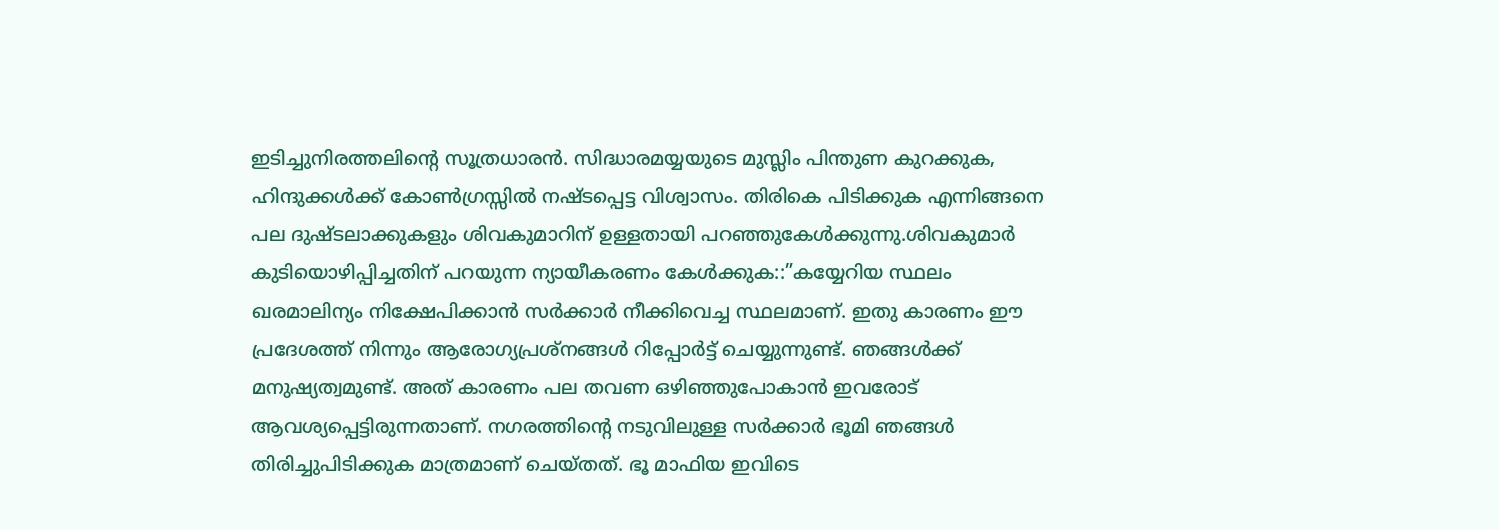ഇടിച്ചുനിരത്തലിന്റെ സൂത്രധാരൻ. സിദ്ധാരമയ്യയുടെ മുസ്ലിം പിന്തുണ കുറക്കുക, ഹിന്ദുക്കൾക്ക് കോൺഗ്രസ്സിൽ നഷ്ടപ്പെട്ട വിശ്വാസം. തിരികെ പിടിക്കുക എന്നിങ്ങനെ പല ദുഷ്ടലാക്കുകളും ശിവകുമാറിന് ഉള്ളതായി പറഞ്ഞുകേള്‍ക്കുന്നു.ശിവകുമാര്‍ കുടിയൊഴിപ്പിച്ചതിന് പറയുന്ന ന്യായീകരണം കേള്‍ക്കുക::”കയ്യേറിയ സ്ഥലം ഖരമാലിന്യം നിക്ഷേപിക്കാന്‍ സര്‍ക്കാര്‍ നീക്കിവെച്ച സ്ഥലമാണ്. ഇതു കാരണം ഈ പ്രദേശത്ത് നിന്നും ആരോഗ്യപ്രശ്നങ്ങള്‍ റിപ്പോര്‍ട്ട് ചെയ്യുന്നുണ്ട്. ഞങ്ങള്‍ക്ക് മനുഷ്യത്വമുണ്ട്. അത് കാരണം പല തവണ ഒഴിഞ്ഞുപോകാന്‍ ഇവരോട് ആവശ്യപ്പെട്ടിരുന്നതാണ്. നഗരത്തിന്റെ നടുവിലുള്ള സര്‍ക്കാര്‍ ഭൂമി ഞങ്ങള്‍ തിരിച്ചുപിടിക്കുക മാത്രമാണ് ചെയ്തത്. ഭൂ മാഫിയ ഇവിടെ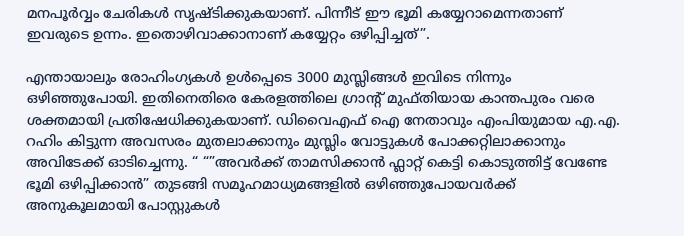മനപൂര്‍വ്വം ചേരികള്‍ സൃഷ്ടിക്കുകയാണ്. പിന്നീട് ഈ ഭൂമി കയ്യേറാമെന്നതാണ് ഇവരുടെ ഉന്നം. ഇതൊഴിവാക്കാനാണ് കയ്യേറ്റം ഒഴിപ്പിച്ചത്”.

എന്തായാലും രോഹിംഗ്യകള്‍ ഉള്‍പ്പെടെ 3000 മുസ്ലിങ്ങള്‍ ഇവിടെ നിന്നും ഒഴിഞ്ഞുപോയി. ഇതിനെതിരെ കേരളത്തിലെ ഗ്രാന്‍റ് മുഫ്തിയായ കാന്തപുരം വരെ ശക്തമായി പ്രതിഷേധിക്കുകയാണ്. ഡിവൈഎഫ് ഐ നേതാവും എംപിയുമായ എ.എ. റഹിം കിട്ടുന്ന അവസരം മുതലാക്കാനും മുസ്ലിം വോട്ടുകള്‍ പോക്കറ്റിലാക്കാനും അവിടേക്ക് ഓടിച്ചെന്നു. “ “”അവർക്ക് താമസിക്കാൻ ഫ്ലാറ്റ് കെട്ടി കൊടുത്തിട്ട് വേണ്ടേ ഭൂമി ഒഴിപ്പിക്കാൻ” തുടങ്ങി സമൂഹമാധ്യമങ്ങളില്‍ ഒഴിഞ്ഞുപോയവര്‍ക്ക് അനുകൂലമായി പോസ്റ്റുകള്‍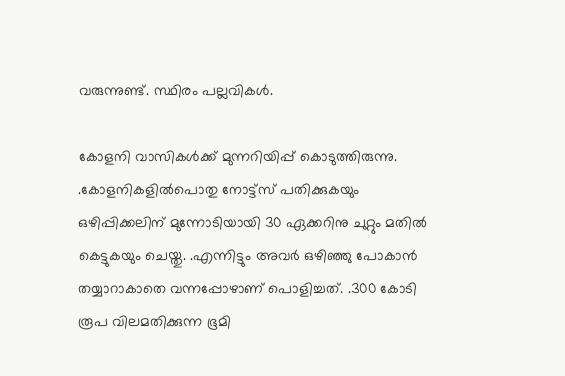വരുന്നുണ്ട്. സ്ഥിരം പല്ലവികള്‍.

കോളനി വാസികൾക്ക് മുന്നറിയിപ്പ് കൊടുത്തിരുന്നു. .കോളനികളിൽപൊതു നോട്ട്സ് പതിക്കുകയും ഒഴിപ്പിക്കലിന് മുന്നോടിയായി 30 ഏക്കറിനു ചുറ്റും മതിൽ കെട്ടുകയും ചെയ്തു. .എന്നിട്ടും അവർ ഒഴിഞ്ഞു പോകാൻ തയ്യാറാകാതെ വന്നപ്പോഴാണ് പൊളിച്ചത്. .300 കോടി രൂപ വിലമതിക്കുന്ന ഭൂമി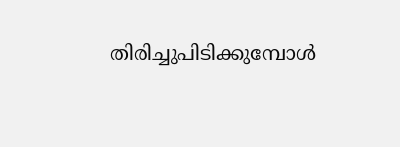തിരിച്ചുപിടിക്കുമ്പോള്‍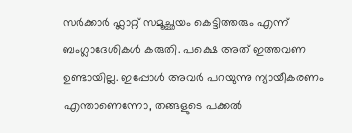സര്‍ക്കാര്‍ ഫ്ലാറ്റ് സമൂച്ഛയം കെട്ടിത്തരും എന്ന് ബംഗ്ലാദേശികള്‍ കരുതി. പക്ഷെ അത് ഇത്തവണ ഉണ്ടായില്ല. ഇപ്പോൾ അവർ പറയുന്നു ന്യായീകരണം എന്താണെന്നോ, തങ്ങളുടെ പക്കല്‍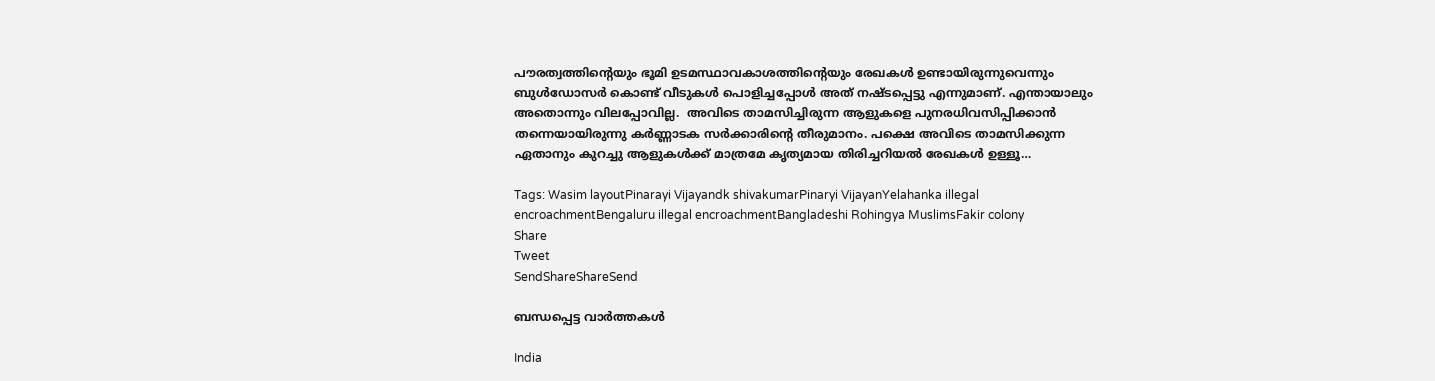പൗരത്വത്തിന്റെയും ഭൂമി ഉടമസ്ഥാവകാശത്തിന്റെയും രേഖകൾ ഉണ്ടായിരുന്നുവെന്നും ബുള്‍ഡോസര്‍ കൊണ്ട് വീടുകള്‍ പൊളിച്ചപ്പോള്‍ അത് നഷ്ടപ്പെട്ടു എന്നുമാണ്. എന്തായാലും അതൊന്നും വിലപ്പോവില്ല.  അവിടെ താമസിച്ചിരുന്ന ആളുകളെ പുനരധിവസിപ്പിക്കാൻ തന്നെയായിരുന്നു കര്‍ണ്ണാടക സര്‍ക്കാരിന്റെ തീരുമാനം. പക്ഷെ അവിടെ താമസിക്കുന്ന ഏതാനും കുറച്ചു ആളുകൾക്ക് മാത്രമേ കൃത്യമായ തിരിച്ചറിയൽ രേഖകൾ ഉള്ളൂ…

Tags: Wasim layoutPinarayi Vijayandk shivakumarPinaryi VijayanYelahanka illegal encroachmentBengaluru illegal encroachmentBangladeshi Rohingya MuslimsFakir colony
Share
Tweet
SendShareShareSend

ബന്ധപ്പെട്ട വാര്‍ത്തകള്‍

India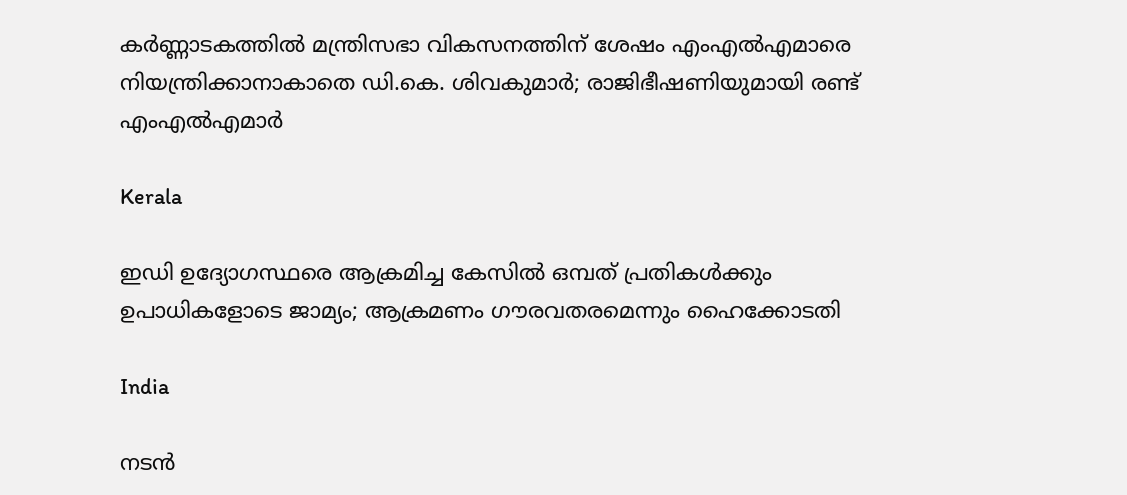കര്‍ണ്ണാടകത്തില്‍ മന്ത്രിസഭാ വികസനത്തിന് ശേഷം എംഎല്‍എമാരെ നിയന്ത്രിക്കാനാകാതെ ഡി.കെ. ശിവകുമാര്‍; രാജിഭീഷണിയുമായി രണ്ട് എംഎല്‍എമാര്‍

Kerala

ഇഡി ഉദ്യോഗസ്ഥരെ ആക്രമിച്ച കേസിൽ ഒമ്പത് പ്രതികള്‍ക്കും ഉപാധികളോടെ ജാമ്യം; ആക്രമണം ഗൗരവതരമെന്നും ഹൈക്കോടതി

India

നടന്‍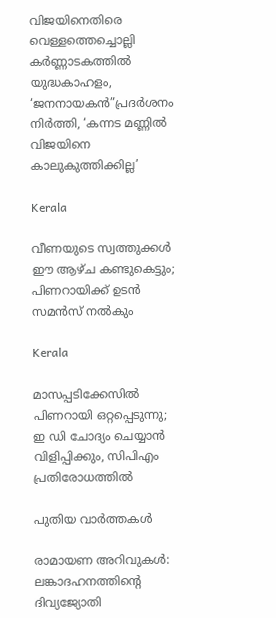വിജയിനെതിരെ വെള്ളത്തെച്ചൊല്ലി കര്‍ണ്ണാടകത്തില്‍ യുദ്ധകാഹളം, ‘ജനനായകന്‍”പ്രദര്‍ശനം നിര്‍ത്തി, ‘കന്നട മണ്ണില്‍ വിജയിനെ കാലുകുത്തിക്കില്ല’

Kerala

വീണയുടെ സ്വത്തുക്കള്‍ ഈ ആഴ്ച കണ്ടുകെട്ടും; പിണറായിക്ക് ഉടന്‍ സമന്‍സ് നല്‍കും

Kerala

മാസപ്പടിക്കേസില്‍ പിണറായി ഒറ്റപ്പെടുന്നു; ഇ ഡി ചോദ്യം ചെയ്യാന്‍ വിളിപ്പിക്കും, സിപിഎം പ്രതിരോധത്തില്‍

പുതിയ വാര്‍ത്തകള്‍

രാമായണ അറിവുകള്‍: ലങ്കാദഹനത്തിന്റെ ദിവ്യജ്യോതി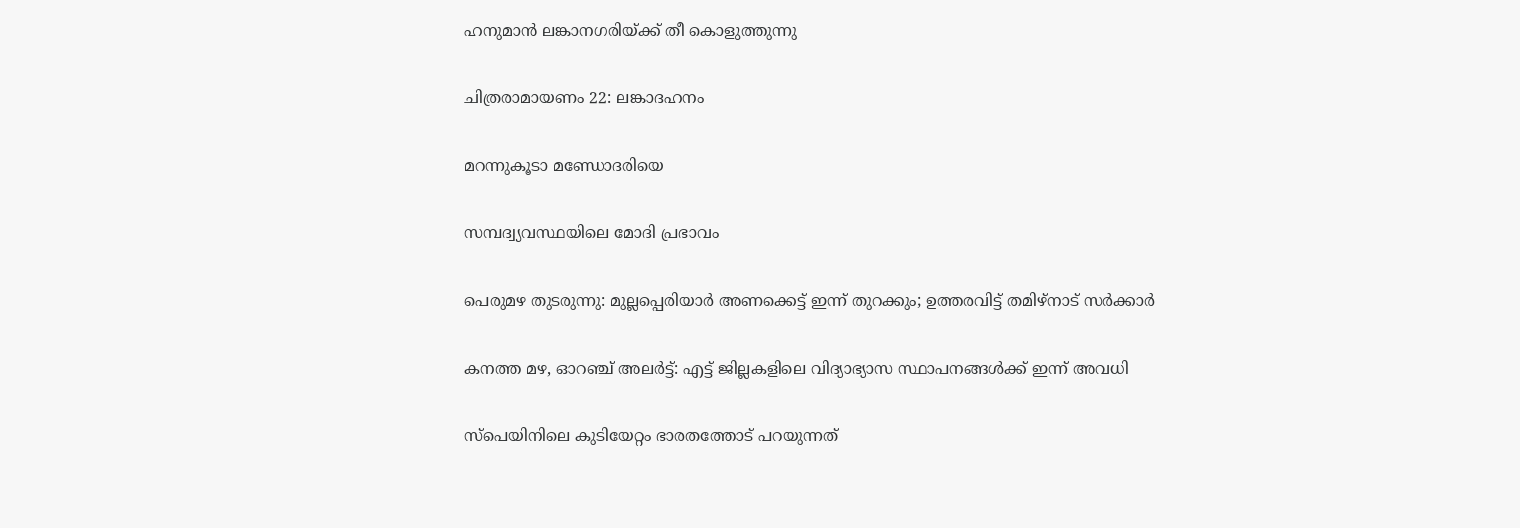ഹനുമാന്‍ ലങ്കാനഗരിയ്ക്ക് തീ കൊളുത്തുന്നു

ചിത്രരാമായണം 22: ലങ്കാദഹനം

മറന്നുകൂടാ മണ്ഡോദരിയെ

സമ്പദ്വ്യവസ്ഥയിലെ മോദി പ്രഭാവം

പെരുമഴ തുടരുന്നു: മുല്ലപ്പെരിയാർ അണക്കെട്ട് ഇന്ന് തുറക്കും; ഉത്തരവിട്ട് തമിഴ്നാട് സർക്കാർ

കനത്ത മഴ, ഓറഞ്ച് അലർട്ട്: എട്ട് ജില്ലകളിലെ വിദ്യാഭ്യാസ സ്ഥാപനങ്ങൾക്ക് ഇന്ന് അവധി

സ്‌പെയിനിലെ കുടിയേറ്റം ഭാരതത്തോട് പറയുന്നത്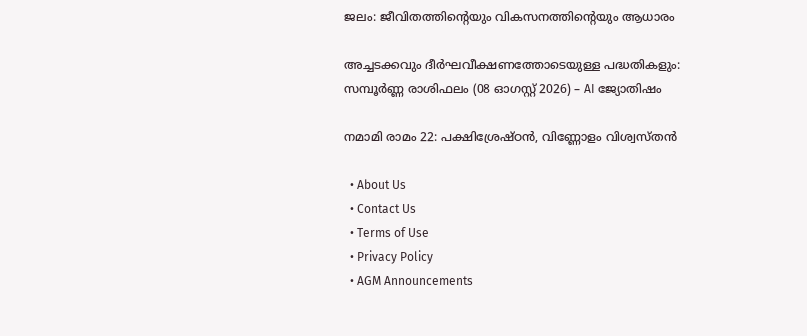ജലം: ജീവിതത്തിന്റെയും വികസനത്തിന്റെയും ആധാരം

അച്ചടക്കവും ദീർഘവീക്ഷണത്തോടെയുള്ള പദ്ധതികളും: സമ്പൂർണ്ണ രാശിഫലം (08 ഓഗസ്റ്റ് 2026) – AI ജ്യോതിഷം

നമാമി രാമം 22: പക്ഷിശ്രേഷ്ഠന്‍, വിണ്ണോളം വിശ്വസ്തന്‍

  • About Us
  • Contact Us
  • Terms of Use
  • Privacy Policy
  • AGM Announcements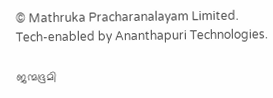© Mathruka Pracharanalayam Limited.
Tech-enabled by Ananthapuri Technologies.

ജന്മഭൂമി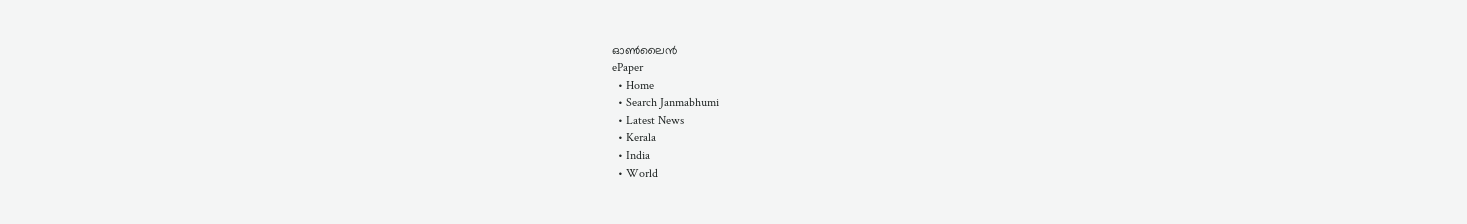ഓണ്‍ലൈന്‍
ePaper
  • Home
  • Search Janmabhumi
  • Latest News
  • Kerala
  • India
  • World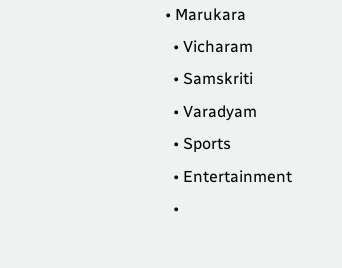• Marukara
  • Vicharam
  • Samskriti
  • Varadyam
  • Sports
  • Entertainment
  •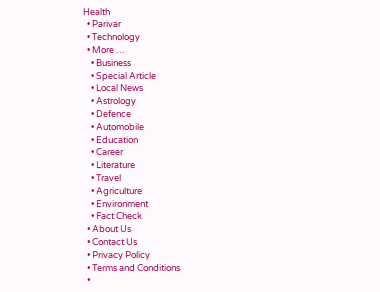Health
  • Parivar
  • Technology
  • More …
    • Business
    • Special Article
    • Local News
    • Astrology
    • Defence
    • Automobile
    • Education
    • Career
    • Literature
    • Travel
    • Agriculture
    • Environment
    • Fact Check
  • About Us
  • Contact Us
  • Privacy Policy
  • Terms and Conditions
  •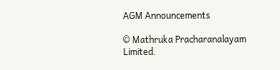AGM Announcements

© Mathruka Pracharanalayam Limited.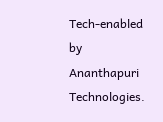Tech-enabled by Ananthapuri Technologies.